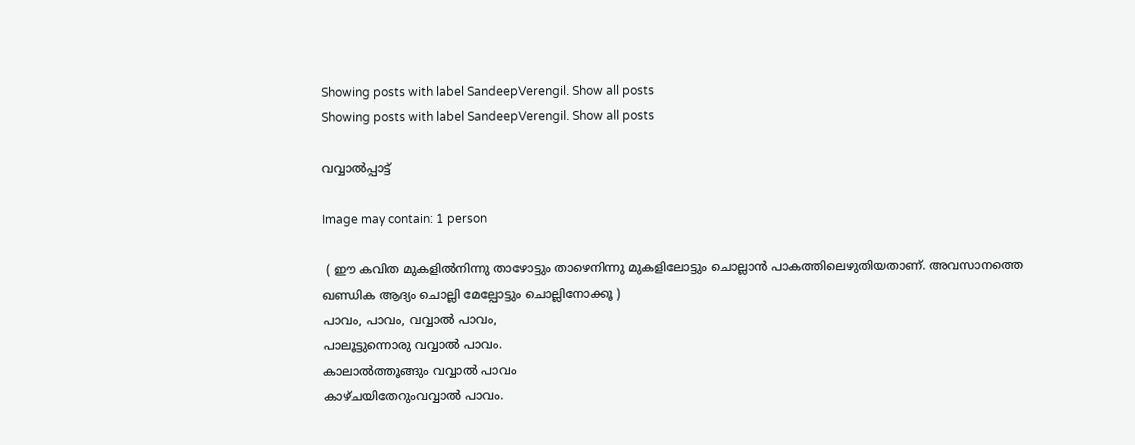Showing posts with label SandeepVerengil. Show all posts
Showing posts with label SandeepVerengil. Show all posts

വവ്വാൽപ്പാട്ട്

Image may contain: 1 person

 ( ഈ കവിത മുകളിൽനിന്നു താഴോട്ടും താഴെനിന്നു മുകളിലോട്ടും ചൊല്ലാൻ പാകത്തിലെഴുതിയതാണ്. അവസാനത്തെ ഖണ്ഡിക ആദ്യം ചൊല്ലി മേല്പോട്ടും ചൊല്ലിനോക്കൂ )
പാവം, പാവം, വവ്വാൽ പാവം,
പാലൂട്ടുന്നൊരു വവ്വാൽ പാവം.
കാലാൽത്തൂങ്ങും വവ്വാൽ പാവം
കാഴ്ചയിതേറുംവവ്വാൽ പാവം.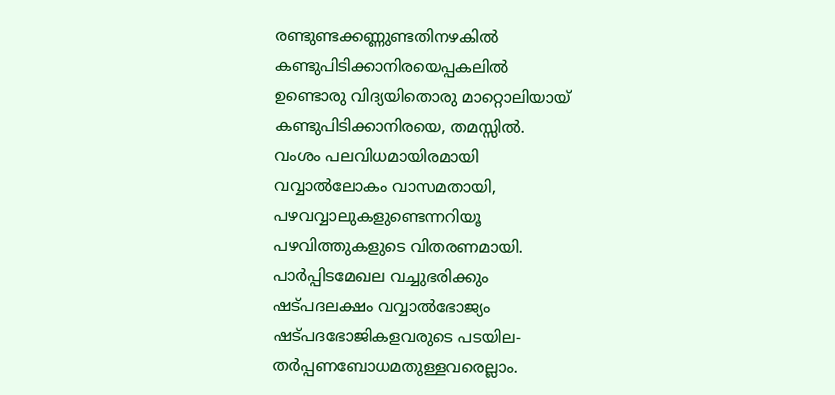രണ്ടുണ്ടക്കണ്ണുണ്ടതിനഴകിൽ
കണ്ടുപിടിക്കാനിരയെപ്പകലിൽ
ഉണ്ടൊരു വിദ്യയിതൊരു മാറ്റൊലിയായ്
കണ്ടുപിടിക്കാനിരയെ, തമസ്സിൽ.
വംശം പലവിധമായിരമായി
വവ്വാൽലോകം വാസമതായി,
പഴവവ്വാലുകളുണ്ടെന്നറിയൂ
പഴവിത്തുകളുടെ വിതരണമായി.
പാർപ്പിടമേഖല വച്ചുഭരിക്കും
ഷട്പദലക്ഷം വവ്വാൽഭോജ്യം
ഷട്പദഭോജികളവരുടെ പടയില-
തർപ്പണബോധമതുള്ളവരെല്ലാം.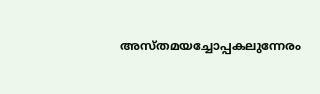അസ്തമയച്ചോപ്പകലുന്നേരം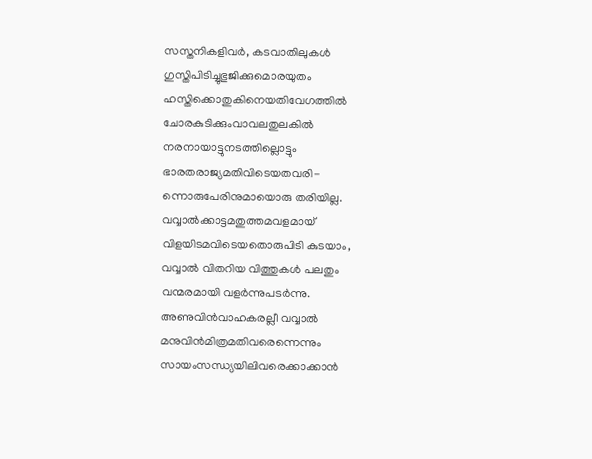സസ്തനികളിവർ, കടവാതിലുകൾ
ഗുസ്തിപിടിച്ചുഭുജിക്കുമൊരയുതം
ഹസ്തിക്കൊതുകിനെയതിവേഗത്തിൽ
ചോരകുടിക്കുംവാവലതുലകിൽ
നരനായാട്ടുനടത്തില്ലൊട്ടും
ഭാരതരാജ്യമതിവിടെയതവരി-
ന്നൊരുപേരിനുമായൊരു തരിയില്ല.
വവ്വാൽക്കാട്ടമതുത്തമവളമായ്
വിളയിടമവിടെയതൊരുപിടി കുടയാം,
വവ്വാൽ വിതറിയ വിത്തുകൾ പലതും
വന്മരമായി വളർന്നുപടർന്നു.
അണുവിൻവാഹകരല്ലീ വവ്വാൽ
മനുവിൻമിത്രമതിവരെന്നെന്നും
സായംസന്ധ്യയിലിവരെക്കാക്കാൻ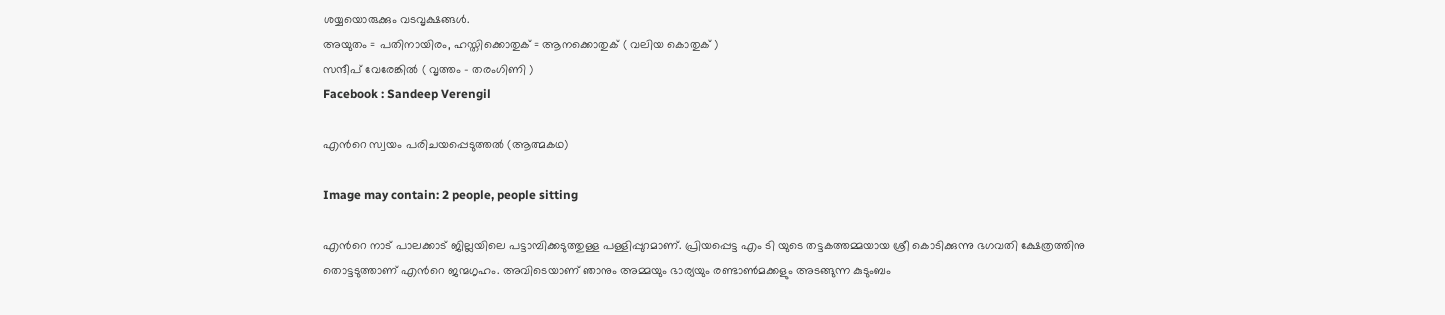ശയ്യയൊരുക്കും വടവൃക്ഷങ്ങൾ.
അയുതം = പതിനായിരം, ഹസ്തിക്കൊതുക് = ആനക്കൊതുക് ( വലിയ കൊതുക് )
സന്ദീപ് വേരേങ്കിൽ ( വൃത്തം - തരംഗിണി )
Facebook : Sandeep Verengil

എന്‍റെ സ്വയം പരിചയപ്പെടുത്തല്‍ (ആത്മകഥ)

Image may contain: 2 people, people sitting

എന്‍റെ നാട് പാലക്കാട്‌ ജില്ലയിലെ പട്ടാമ്പിക്കടുത്തുള്ള പള്ളിപ്പുറമാണ്. പ്രിയപ്പെട്ട എം ടി യുടെ തട്ടകത്തമ്മയായ ശ്രീ കൊടിക്കുന്നു ഭഗവതി ക്ഷേത്രത്തിനു തൊട്ടടുത്താണ് എന്‍റെ ജന്മഗൃഹം. അവിടെയാണ് ഞാനും അമ്മയും ഭാര്യയും രണ്ടാണ്‍മക്കളും അടങ്ങുന്ന കുടുംബം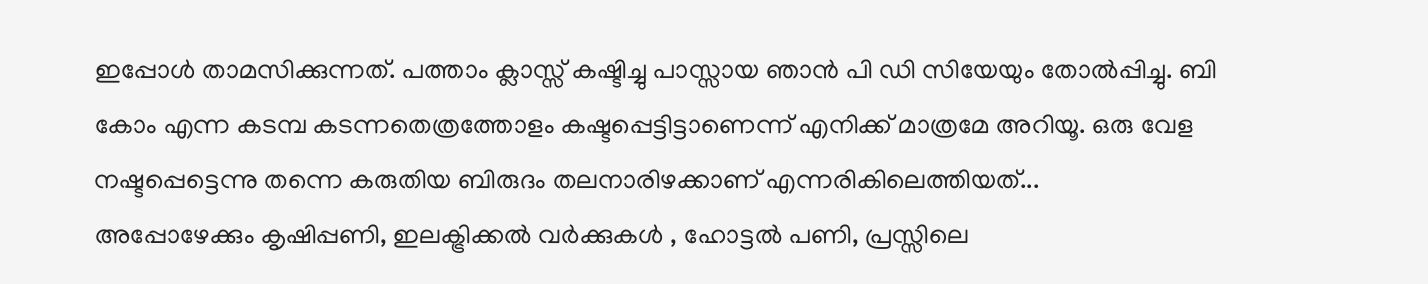ഇപ്പോള്‍ താമസിക്കുന്നത്. പത്താം ക്ലാസ്സ്‌ കഷ്ടിച്ചു പാസ്സായ ഞാന്‍ പി ഡി സിയേയും തോല്‍പ്പിച്ചു. ബി കോം എന്ന കടമ്പ കടന്നതെത്രത്തോളം കഷ്ടപ്പെട്ടിട്ടാണെന്ന് എനിക്ക് മാത്രമേ അറിയൂ. ഒരു വേള നഷ്ടപ്പെട്ടെന്നു തന്നെ കരുതിയ ബിരുദം തലനാരിഴക്കാണ് എന്നരികിലെത്തിയത്...
അപ്പോഴേക്കും കൃഷിപ്പണി, ഇലക്ട്രിക്കല്‍ വര്‍ക്കുകള്‍ , ഹോട്ടല്‍ പണി, പ്രസ്സിലെ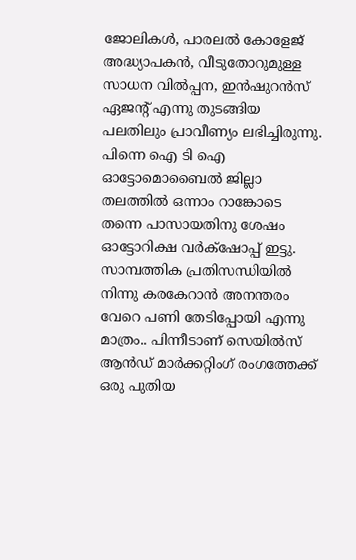ജോലികള്‍, പാരലല്‍ കോളേജ് അദ്ധ്യാപകന്‍, വീടുതോറുമുള്ള സാധന വില്‍പ്പന, ഇന്‍ഷുറന്‍സ് ഏജന്റ് എന്നു തുടങ്ങിയ പലതിലും പ്രാവീണ്യം ലഭിച്ചിരുന്നു. പിന്നെ ഐ ടി ഐ ഓട്ടോമൊബൈല്‍ ജില്ലാ തലത്തില്‍ ഒന്നാം റാങ്കോടെ തന്നെ പാസായതിനു ശേഷം ഓട്ടോറിക്ഷ വര്‍ക്‌ഷോപ്പ് ഇട്ടു. സാമ്പത്തിക പ്രതിസന്ധിയില്‍ നിന്നു കരകേറാന്‍ അനന്തരം വേറെ പണി തേടിപ്പോയി എന്നു മാത്രം.. പിന്നീടാണ് സെയില്‍സ് ആന്‍ഡ്‌ മാര്‍ക്കറ്റിംഗ് രംഗത്തേക്ക് ഒരു പുതിയ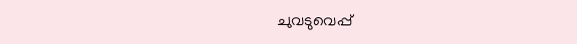ചുവടുവെപ്പ്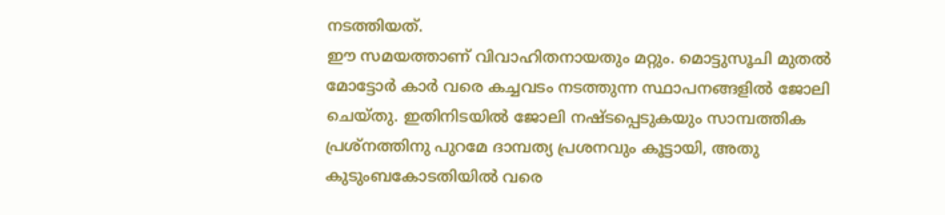നടത്തിയത്.
ഈ സമയത്താണ് വിവാഹിതനായതും മറ്റും. മൊട്ടുസൂചി മുതല്‍ മോട്ടോര്‍ കാര്‍ വരെ കച്ചവടം നടത്തുന്ന സ്ഥാപനങ്ങളില്‍ ജോലി ചെയ്തു. ഇതിനിടയില്‍ ജോലി നഷ്ടപ്പെടുകയും സാമ്പത്തിക പ്രശ്നത്തിനു പുറമേ ദാമ്പത്യ പ്രശനവും കൂട്ടായി, അതു കുടുംബകോടതിയില്‍ വരെ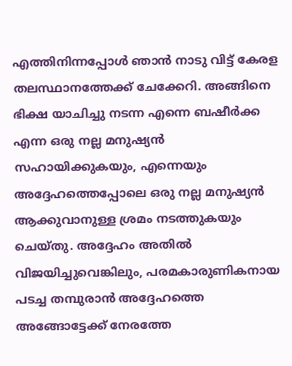എത്തിനിന്നപ്പോള്‍ ഞാന്‍ നാടു വിട്ട് കേരള തലസ്ഥാനത്തേക്ക് ചേക്കേറി. അങ്ങിനെ ഭിക്ഷ യാചിച്ചു നടന്ന എന്നെ ബഷീര്‍ക്ക എന്ന ഒരു നല്ല മനുഷ്യന്‍ സഹായിക്കുകയും, എന്നെയും അദ്ദേഹത്തെപ്പോലെ ഒരു നല്ല മനുഷ്യന്‍ ആക്കുവാനുള്ള ശ്രമം നടത്തുകയും ചെയ്തു. അദ്ദേഹം അതില്‍ വിജയിച്ചുവെങ്കിലും, പരമകാരുണികനായ പടച്ച തമ്പുരാന്‍ അദ്ദേഹത്തെ അങ്ങോട്ടേക്ക് നേരത്തേ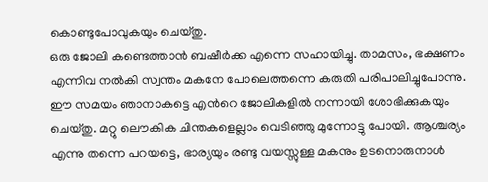കൊണ്ടുപോവുകയും ചെയ്തു.
ഒരു ജോലി കണ്ടെത്താന്‍ ബഷീര്‍ക്ക എന്നെ സഹായിച്ചു. താമസം, ഭക്ഷണം എന്നിവ നല്‍കി സ്വന്തം മകനേ പോലെത്തന്നെ കരുതി പരിപാലിച്ചുപോന്നു. ഈ സമയം ഞാനാകട്ടെ എന്‍റെ ജോലികളില്‍ നന്നായി ശോഭിക്കുകയും ചെയ്തു. മറ്റു ലൌകിക ചിന്തകളെല്ലാം വെടിഞ്ഞു മുന്നോട്ടു പോയി. ആശ്ചര്യം എന്നു തന്നെ പറയട്ടെ, ഭാര്യയും രണ്ടു വയസ്സുള്ള മകനും ഉടനൊരുനാള്‍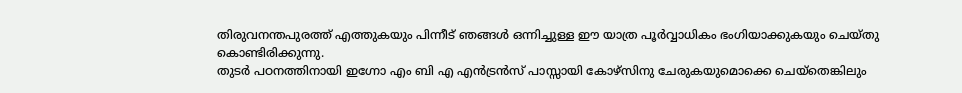തിരുവനന്തപുരത്ത് എത്തുകയും പിന്നീട് ഞങ്ങള്‍ ഒന്നിച്ചുള്ള ഈ യാത്ര പൂര്‍വ്വാധികം ഭംഗിയാക്കുകയും ചെയ്തു കൊണ്ടിരിക്കുന്നു.
തുടര്‍ പഠനത്തിനായി ഇഗ്നോ എം ബി എ എന്‍ട്രന്‍സ് പാസ്സായി കോഴ്സിനു ചേരുകയുമൊക്കെ ചെയ്തെങ്കിലും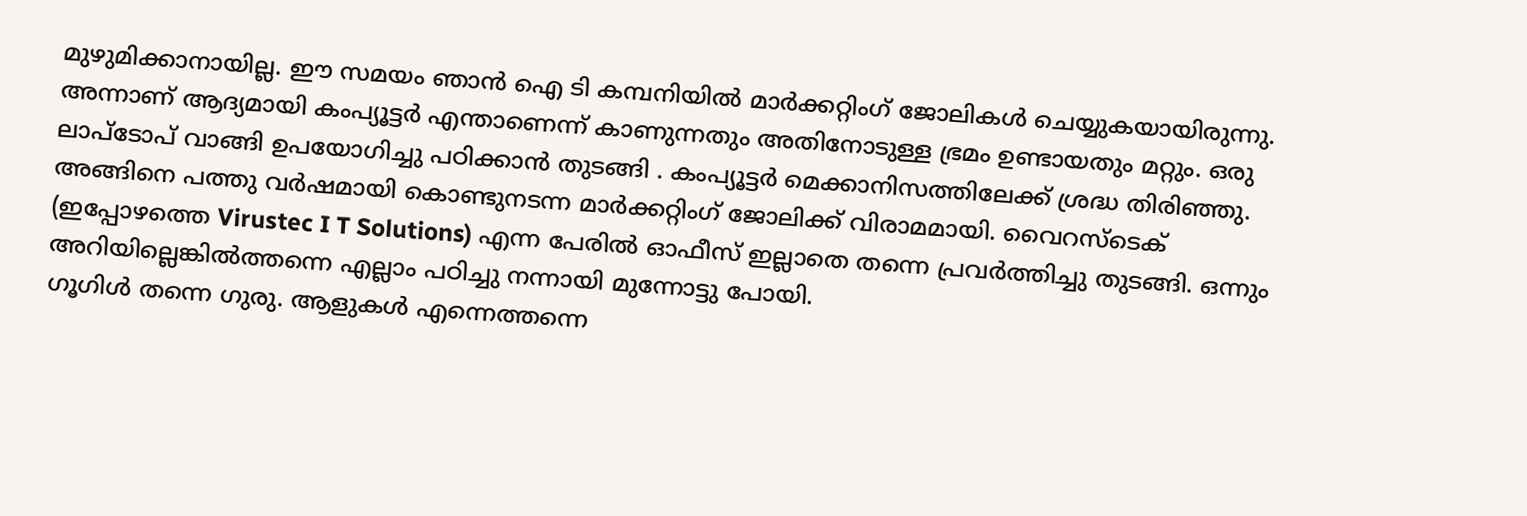മുഴുമിക്കാനായില്ല. ഈ സമയം ഞാന്‍ ഐ ടി കമ്പനിയില്‍ മാര്‍ക്കറ്റിംഗ് ജോലികള്‍ ചെയ്യുകയായിരുന്നു. അന്നാണ് ആദ്യമായി കംപ്യൂട്ടര്‍ എന്താണെന്ന് കാണുന്നതും അതിനോടുള്ള ഭ്രമം ഉണ്ടായതും മറ്റും. ഒരു ലാപ്ടോപ് വാങ്ങി ഉപയോഗിച്ചു പഠിക്കാന്‍ തുടങ്ങി . കംപ്യൂട്ടര്‍ മെക്കാനിസത്തിലേക്ക് ശ്രദ്ധ തിരിഞ്ഞു. അങ്ങിനെ പത്തു വര്‍ഷമായി കൊണ്ടുനടന്ന മാര്‍ക്കറ്റിംഗ് ജോലിക്ക് വിരാമമായി. വൈറസ്ടെക് (ഇപ്പോഴത്തെ Virustec I T Solutions) എന്ന പേരില്‍ ഓഫീസ് ഇല്ലാതെ തന്നെ പ്രവര്‍ത്തിച്ചു തുടങ്ങി. ഒന്നും അറിയില്ലെങ്കില്‍ത്തന്നെ എല്ലാം പഠിച്ചു നന്നായി മുന്നോട്ടു പോയി.
ഗൂഗിള്‍ തന്നെ ഗുരു. ആളുകള്‍ എന്നെത്തന്നെ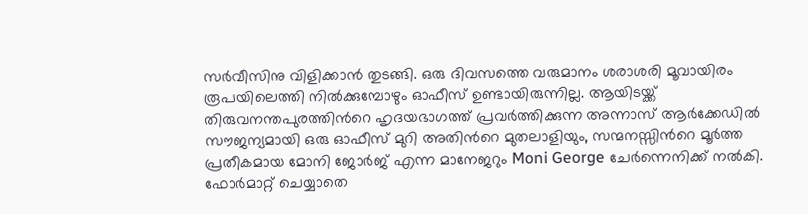സര്‍വീസിനു വിളിക്കാന്‍ തുടങ്ങി. ഒരു ദിവസത്തെ വരുമാനം ശരാശരി മൂവായിരം രൂപയിലെത്തി നില്‍ക്കുമ്പോഴും ഓഫീസ് ഉണ്ടായിരുന്നില്ല. ആയിടയ്ക്ക്‌ തിരുവനന്തപുരത്തിന്‍റെ ഹൃദയഭാഗത്ത് പ്രവര്‍ത്തിക്കുന്ന അന്നാസ്‌ ആര്‍ക്കേഡില്‍ സൗജന്യമായി ഒരു ഓഫീസ് മുറി അതിന്‍റെ മുതലാളിയും, സന്മനസ്സിന്‍റെ മൂര്‍ത്ത പ്രതീകമായ മോനി ജോര്‍ജ് എന്ന മാനേജറും Moni George ചേര്‍ന്നെനിക്ക് നല്‍കി.
ഫോര്‍മാറ്റ്‌ ചെയ്യാതെ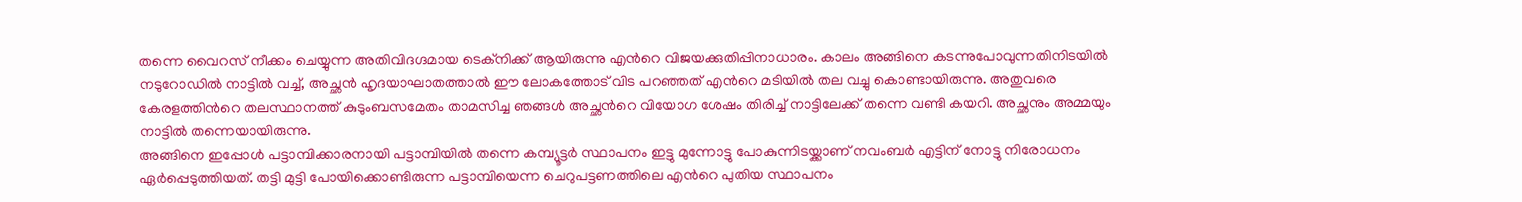തന്നെ വൈറസ് നീക്കം ചെയ്യുന്ന അതിവിദഗ്ദമായ ടെക്നിക്ക് ആയിരുന്നു എന്‍റെ വിജയക്കുതിപ്പിനാധാരം. കാലം അങ്ങിനെ കടന്നുപോവുന്നതിനിടയില്‍ നടുറോഡില്‍ നാട്ടില്‍ വച്ച്, അച്ഛന്‍ ഹൃദയാഘാതത്താല്‍ ഈ ലോകത്തോട്‌ വിട പറഞ്ഞത് എന്‍റെ മടിയില്‍ തല വച്ചു കൊണ്ടായിരുന്നു. അതുവരെ കേരളത്തിന്‍റെ തലസ്ഥാനത്ത് കുടുംബസമേതം താമസിച്ച ഞങ്ങള്‍ അച്ഛന്‍റെ വിയോഗ ശേഷം തിരിച്ച് നാട്ടിലേക്ക് തന്നെ വണ്ടി കയറി. അച്ഛനും അമ്മയും നാട്ടില്‍ തന്നെയായിരുന്നു.
അങ്ങിനെ ഇപ്പോള്‍ പട്ടാമ്പിക്കാരനായി പട്ടാമ്പിയില്‍ തന്നെ കമ്പ്യൂട്ടര്‍ സ്ഥാപനം ഇട്ടു മുന്നോട്ടു പോകുന്നിടയ്ക്കാണ് നവംബര്‍ എട്ടിന് നോട്ടു നിരോധനം ഏര്‍പ്പെടുത്തിയത്. തട്ടി മുട്ടി പോയിക്കൊണ്ടിരുന്ന പട്ടാമ്പിയെന്ന ചെറുപട്ടണത്തിലെ എന്‍റെ പുതിയ സ്ഥാപനം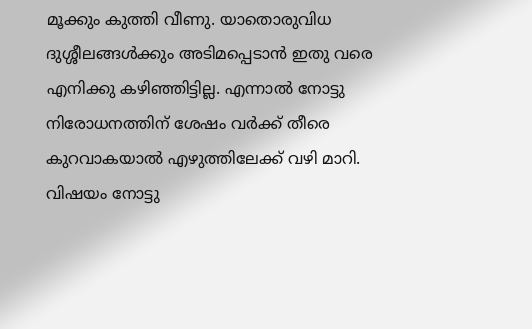മൂക്കും കുത്തി വീണു. യാതൊരുവിധ ദുശ്ശീലങ്ങള്‍ക്കും അടിമപ്പെടാന്‍ ഇതു വരെ എനിക്കു കഴിഞ്ഞിട്ടില്ല. എന്നാല്‍ നോട്ടു നിരോധനത്തിന് ശേഷം വര്‍ക്ക്‌ തീരെ കുറവാകയാല്‍ എഴുത്തിലേക്ക്‌ വഴി മാറി. വിഷയം നോട്ടു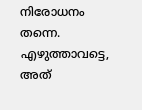നിരോധനം തന്നെ. എഴുത്താവട്ടെ, അത്‌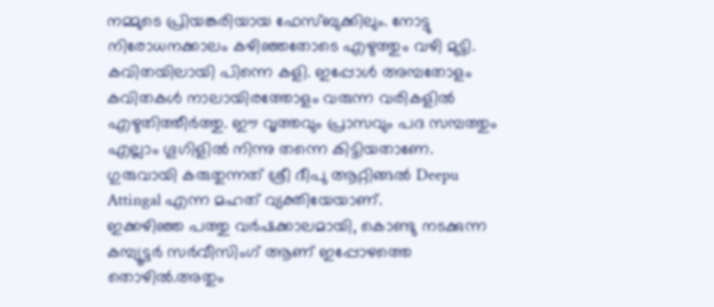നമ്മുടെ പ്രിയങ്കരിയായ ഫേസ്ബുക്കിലും. നോട്ടു നിരോധനക്കാലം കഴിഞ്ഞതോടെ എഴുത്തും വഴി മുട്ടി. കവിതയിലായി പിന്നെ കളി. ഇപ്പോള്‍ അമ്പതോളം കവിതകള്‍ നാലായിരത്തോളം വരുന്ന വരികളില്‍ എഴുതിത്തീര്‍ത്തു. ഈ വൃത്തവും പ്രാസവും പദ സമ്പത്തും എല്ലാം ഗൂഗിളില്‍ നിന്നു തന്നെ കിട്ടിയതാണേ. ഗുരുവായി കരുതുന്നത് ശ്രീ ദീപു ആറ്റിങ്ങല്‍ Deepu Attingal എന്ന മഹത് വ്യക്തിയേയാണ്.
ഇക്കഴിഞ്ഞ പത്തു വര്‍ഷക്കാലമായി, കൊണ്ടു നടക്കുന്ന കമ്പ്യൂട്ടര്‍ സര്‍വീസിംഗ് ആണ് ഇപ്പോഴത്തെ തൊഴില്‍.അതും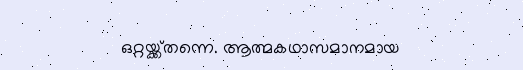ഒറ്റയ്ക്ക്തന്നെ. ആത്മകഥാസമാനമായ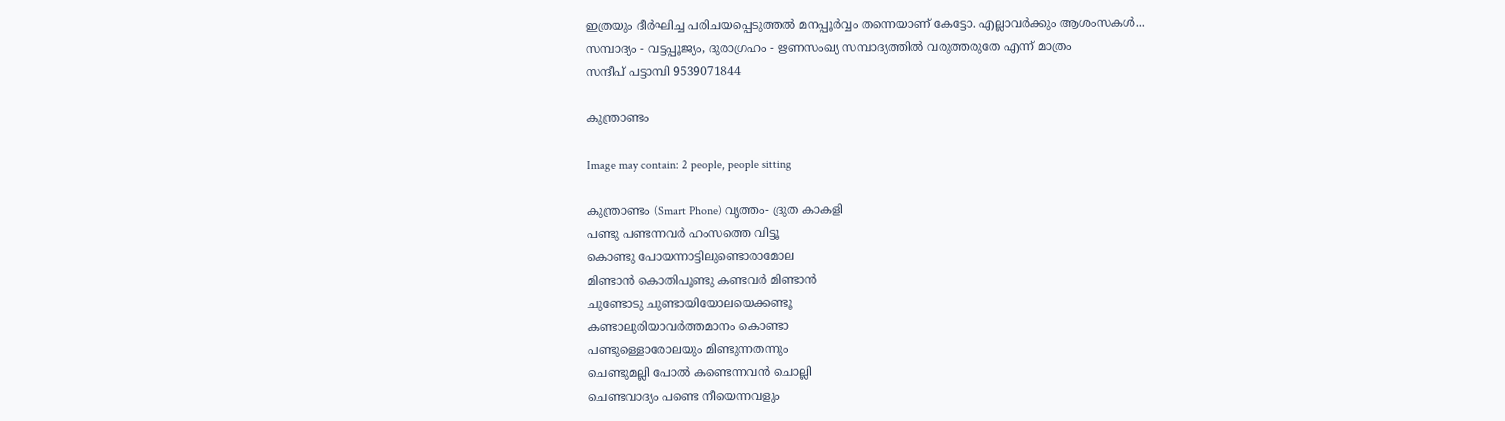ഇത്രയും ദീര്‍ഘിച്ച പരിചയപ്പെടുത്തല്‍ മനപ്പൂര്‍വ്വം തന്നെയാണ് കേട്ടോ. എല്ലാവര്‍ക്കും ആശംസകള്‍...
സമ്പാദ്യം - വട്ടപ്പൂജ്യം, ദുരാഗ്രഹം - ഋണസംഖ്യ സമ്പാദ്യത്തില്‍ വരുത്തരുതേ എന്ന് മാത്രം
സന്ദീപ്‌ പട്ടാമ്പി 9539071844

കുന്ത്രാണ്ടം

Image may contain: 2 people, people sitting

കുന്ത്രാണ്ടം (Smart Phone) വൃത്തം- ദ്രുത കാകളി
പണ്ടു പണ്ടന്നവർ ഹംസത്തെ വിട്ടൂ
കൊണ്ടു പോയന്നാട്ടിലുണ്ടൊരാമോല
മിണ്ടാൻ കൊതിപൂണ്ടു കണ്ടവർ മിണ്ടാൻ
ചുണ്ടോടു ചുണ്ടായിയോലയെക്കണ്ടൂ
കണ്ടാലുരിയാവർത്തമാനം കൊണ്ടാ
പണ്ടുള്ളൊരോലയും മിണ്ടുന്നതന്നും
ചെണ്ടുമല്ലി പോൽ കണ്ടെന്നവൻ ചൊല്ലി
ചെണ്ടവാദ്യം പണ്ടെ നീയെന്നവളും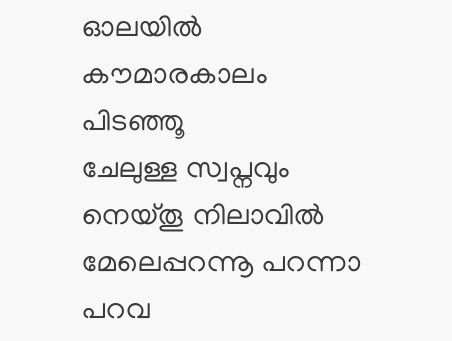ഓലയിൽ കൗമാരകാലം പിടഞ്ഞൂ
ചേലുള്ള സ്വപ്നവും നെയ്തൂ നിലാവിൽ
മേലെപ്പറന്നൂ പറന്നാ പറവ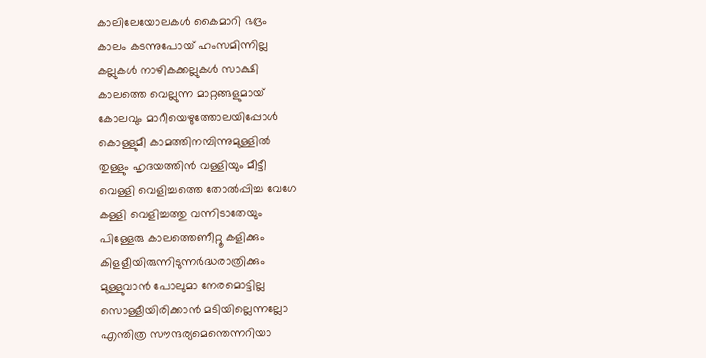കാലിലേയോലകൾ കൈമാറി ഭദ്രം
കാലം കടന്നുപോയ് ഹംസമിന്നില്ല
കല്ലുകൾ നാഴികക്കല്ലുകൾ സാക്ഷി
കാലത്തെ വെല്ലുന്ന മാറ്റങ്ങളുമായ്
കോലവും മാറീയെഴുത്തോലയിപ്പോൾ
കൊള്ളുമീ കാമത്തിനമ്പിന്നുമുള്ളിൽ
തുള്ളും ഹൃദയത്തിൻ വള്ളിയും മീട്ടീ
വെള്ളി വെളിച്ചത്തെ തോൽപ്പിച്ച വേഗേ
കള്ളി വെളിച്ചത്തു വന്നിടാതേയും
പിള്ളേരു കാലത്തെണീറ്റൂ കളിക്കും
കിളളീയിരുന്നിടുന്നർദ്ധരാത്രിക്കും
മുള്ളുവാൻ പോലുമാ നേരമൊട്ടില്ല
സൊള്ളീയിരിക്കാൻ മടിയില്ലെന്നല്ലോ
എന്തിത്ര സൗന്ദര്യമെന്തെന്നറിയാ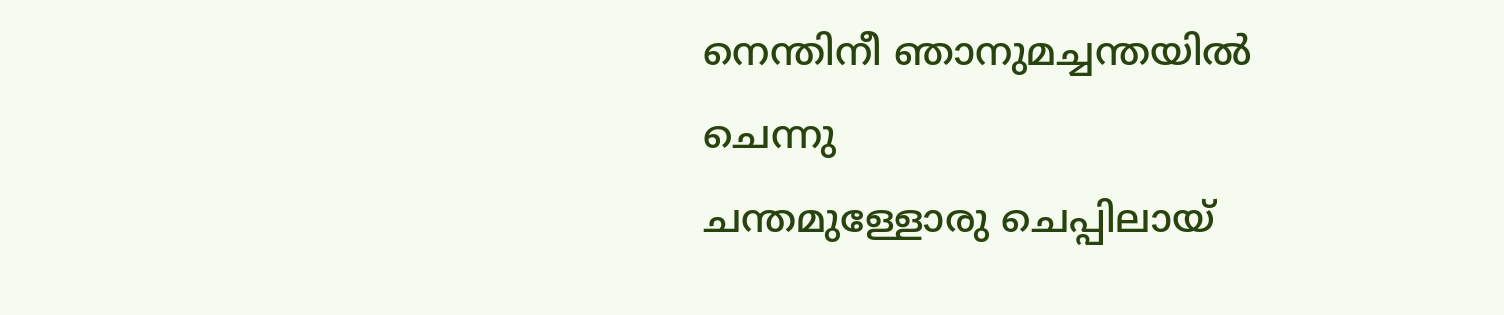നെന്തിനീ ഞാനുമച്ചന്തയിൽ ചെന്നു
ചന്തമുള്ളോരു ചെപ്പിലായ്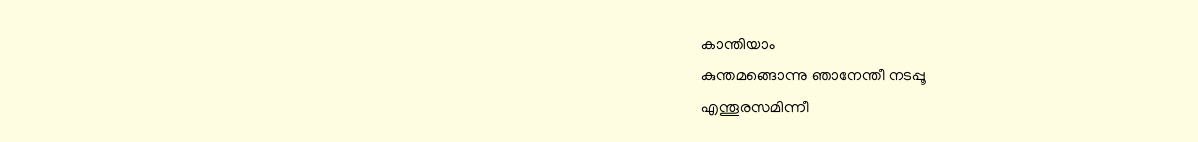കാന്തിയാം
കുന്തമങ്ങൊന്നു ഞാനേന്തീ നടപ്പൂ
എന്തൂരസമിന്നീ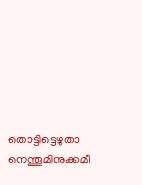തൊട്ടിട്ടെഴുതാ
നെന്തൂമിനുക്കമീ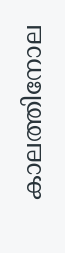കാലത്തിനോല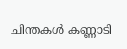ചിന്തകൾ കണ്ണാടി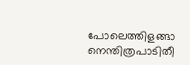പോലെത്തിളങ്ങാ
നെന്തിത്രപാടിതീ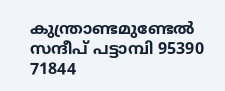കുന്ത്രാണ്ടമുണ്ടേൽ
സന്ദീപ് പട്ടാമ്പി 95390 71844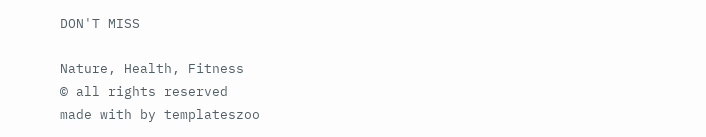DON'T MISS

Nature, Health, Fitness
© all rights reserved
made with by templateszoo